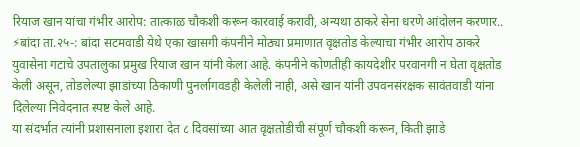रियाज खान यांचा गंभीर आरोप: तात्काळ चौकशी करून कारवाई करावी, अन्यथा ठाकरे सेना धरणे आंदोलन करणार..
⚡बांदा ता.२५-: बांदा सटमवाडी येथे एका खासगी कंपनीने मोठ्या प्रमाणात वृक्षतोड केल्याचा गंभीर आरोप ठाकरे युवासेना गटाचे उपतालुका प्रमुख रियाज खान यांनी केला आहे. कंपनीने कोणतीही कायदेशीर परवानगी न घेता वृक्षतोड केली असून, तोडलेल्या झाडांच्या ठिकाणी पुनर्लागवडही केलेली नाही, असे खान यांनी उपवनसंरक्षक सावंतवाडी यांना दिलेल्या निवेदनात स्पष्ट केले आहे.
या संदर्भात त्यांनी प्रशासनाला इशारा देत ८ दिवसांच्या आत वृक्षतोडीची संपूर्ण चौकशी करून, किती झाडे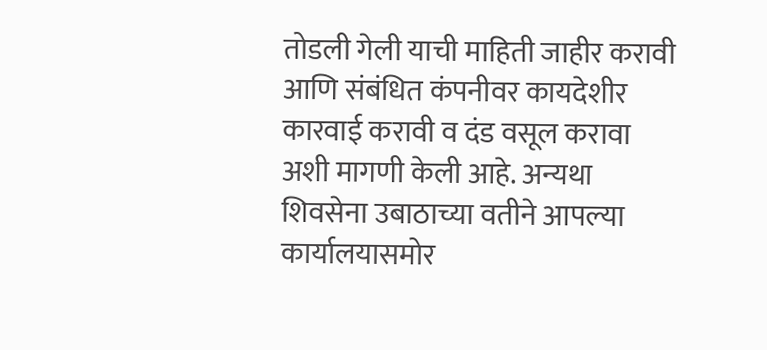तोडली गेली याची माहिती जाहीर करावी आणि संबंधित कंपनीवर कायदेशीर कारवाई करावी व दंड वसूल करावा अशी मागणी केली आहे. अन्यथा शिवसेना उबाठाच्या वतीने आपल्या कार्यालयासमोर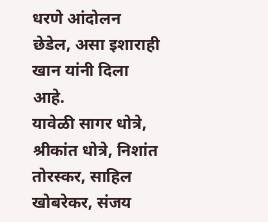धरणे आंदोलन छेडेल, असा इशाराही खान यांनी दिला आहे.
यावेळी सागर धोत्रे, श्रीकांत धोत्रे, निशांत तोरस्कर, साहिल खोबरेकर, संजय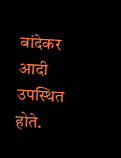बांदेकर आदी उपस्थित होते.